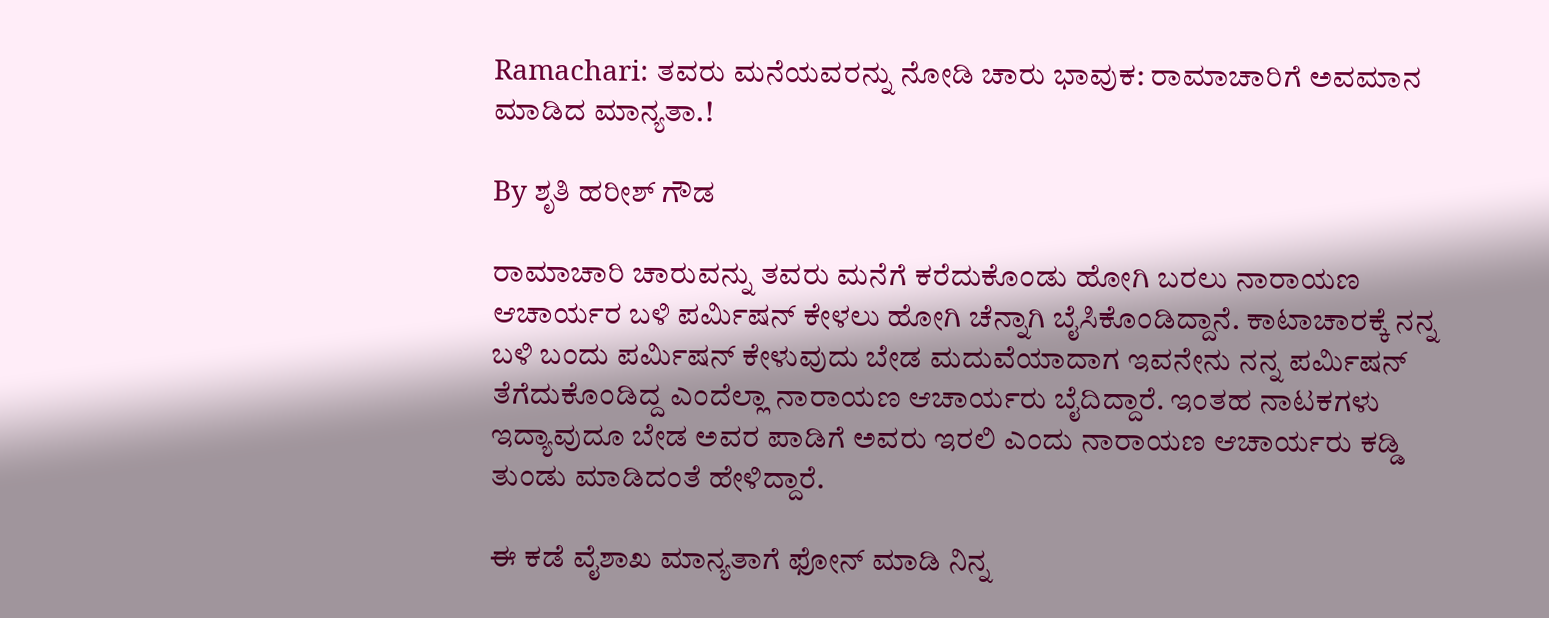Ramachari: ತವರು ಮನೆಯವರನ್ನು ನೋಡಿ ಚಾರು ಭಾವುಕ: ರಾಮಾಚಾರಿಗೆ ಅವಮಾನ ಮಾಡಿದ ಮಾನ್ಯತಾ.!

By ಶೃತಿ ಹರೀಶ್ ಗೌಡ

ರಾಮಾಚಾರಿ ಚಾರುವನ್ನು ತವರು ಮನೆಗೆ ಕರೆದುಕೊಂಡು ಹೋಗಿ ಬರಲು ನಾರಾಯಣ ಆಚಾರ್ಯರ ಬಳಿ ಪರ್ಮಿಷನ್ ಕೇಳಲು ಹೋಗಿ ಚೆನ್ನಾಗಿ ಬೈಸಿಕೊಂಡಿದ್ದಾನೆ. ಕಾಟಾಚಾರಕ್ಕೆ ನನ್ನ ಬಳಿ ಬಂದು ಪರ್ಮಿಷನ್ ಕೇಳುವುದು ಬೇಡ ಮದುವೆಯಾದಾಗ ಇವನೇನು ನನ್ನ ಪರ್ಮಿಷನ್ ತೆಗೆದುಕೊಂಡಿದ್ದ ಎಂದೆಲ್ಲಾ ನಾರಾಯಣ ಆಚಾರ್ಯರು ಬೈದಿದ್ದಾರೆ. ಇಂತಹ ನಾಟಕಗಳು ಇದ್ಯಾವುದೂ ಬೇಡ ಅವರ ಪಾಡಿಗೆ ಅವರು ಇರಲಿ ಎಂದು ನಾರಾಯಣ ಆಚಾರ್ಯರು ಕಡ್ಡಿ ತುಂಡು ಮಾಡಿದಂತೆ ಹೇಳಿದ್ದಾರೆ.

ಈ ಕಡೆ ವೈಶಾಖ ಮಾನ್ಯತಾಗೆ ಫೋನ್ ಮಾಡಿ ನಿನ್ನ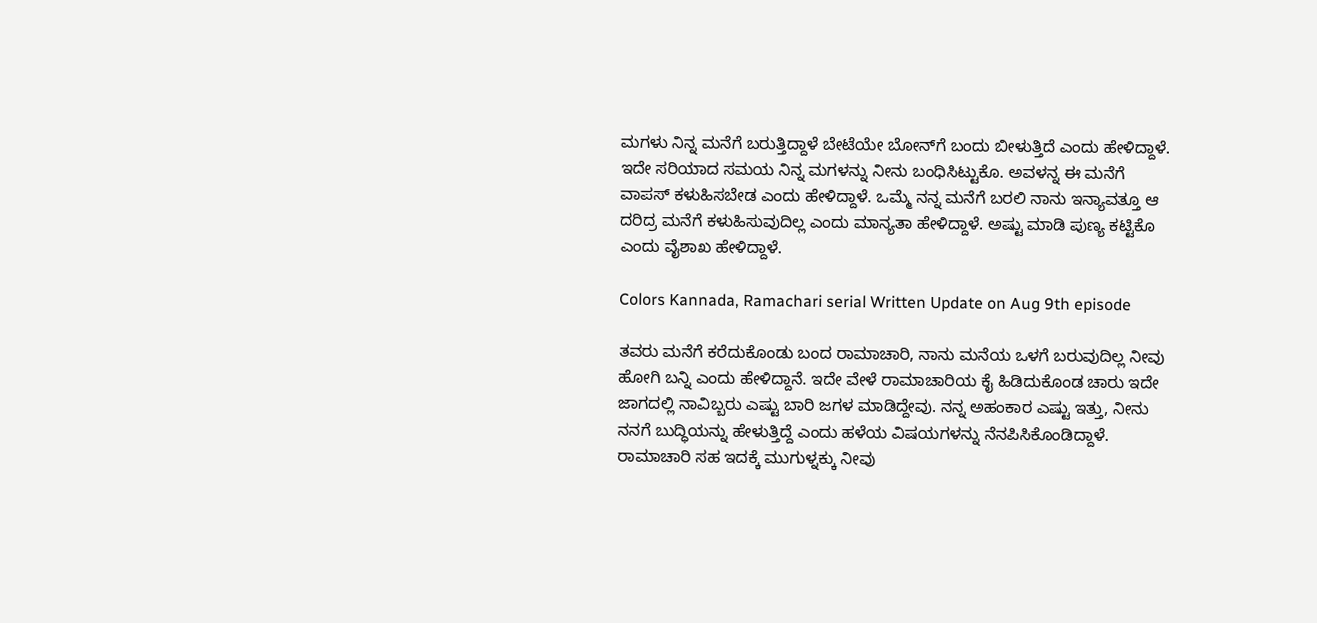ಮಗಳು ನಿನ್ನ ಮನೆಗೆ ಬರುತ್ತಿದ್ದಾಳೆ ಬೇಟೆಯೇ ಬೋನ್‌ಗೆ ಬಂದು ಬೀಳುತ್ತಿದೆ ಎಂದು ಹೇಳಿದ್ದಾಳೆ. ಇದೇ ಸರಿಯಾದ ಸಮಯ ನಿನ್ನ ಮಗಳನ್ನು ನೀನು ಬಂಧಿಸಿಟ್ಟುಕೊ. ಅವಳನ್ನ ಈ ಮನೆಗೆ ವಾಪಸ್ ಕಳುಹಿಸಬೇಡ ಎಂದು ಹೇಳಿದ್ದಾಳೆ. ಒಮ್ಮೆ ನನ್ನ ಮನೆಗೆ ಬರಲಿ ನಾನು ಇನ್ಯಾವತ್ತೂ ಆ ದರಿದ್ರ ಮನೆಗೆ ಕಳುಹಿಸುವುದಿಲ್ಲ ಎಂದು ಮಾನ್ಯತಾ ಹೇಳಿದ್ದಾಳೆ. ಅಷ್ಟು ಮಾಡಿ ಪುಣ್ಯ ಕಟ್ಟಿಕೊ ಎಂದು ವೈಶಾಖ ಹೇಳಿದ್ದಾಳೆ.

Colors Kannada, Ramachari serial Written Update on Aug 9th episode

ತವರು ಮನೆಗೆ ಕರೆದುಕೊಂಡು ಬಂದ ರಾಮಾಚಾರಿ, ನಾನು ಮನೆಯ ಒಳಗೆ ಬರುವುದಿಲ್ಲ ನೀವು ಹೋಗಿ ಬನ್ನಿ ಎಂದು ಹೇಳಿದ್ದಾನೆ‌. ಇದೇ ವೇಳೆ ರಾಮಾಚಾರಿಯ ಕೈ ಹಿಡಿದುಕೊಂಡ ಚಾರು ಇದೇ ಜಾಗದಲ್ಲಿ ನಾವಿಬ್ಬರು ಎಷ್ಟು ಬಾರಿ ಜಗಳ ಮಾಡಿದ್ದೇವು. ನನ್ನ ಅಹಂಕಾರ ಎಷ್ಟು ಇತ್ತು, ನೀನು ನನಗೆ ಬುದ್ಧಿಯನ್ನು ಹೇಳುತ್ತಿದ್ದೆ ಎಂದು ಹಳೆಯ ವಿಷಯಗಳನ್ನು ನೆನಪಿಸಿಕೊಂಡಿದ್ದಾಳೆ. ರಾಮಾಚಾರಿ ಸಹ ಇದಕ್ಕೆ ಮುಗುಳ್ನಕ್ಕು ನೀವು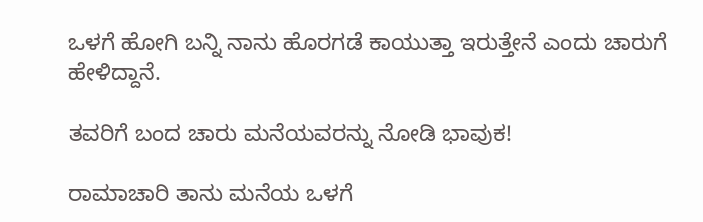ಒಳಗೆ ಹೋಗಿ ಬನ್ನಿ ನಾನು ಹೊರಗಡೆ ಕಾಯುತ್ತಾ ಇರುತ್ತೇನೆ ಎಂದು ಚಾರುಗೆ ಹೇಳಿದ್ದಾನೆ.

ತವರಿಗೆ ಬಂದ ಚಾರು ಮನೆಯವರನ್ನು ನೋಡಿ ಭಾವುಕ!

ರಾಮಾಚಾರಿ ತಾನು ಮನೆಯ ಒಳಗೆ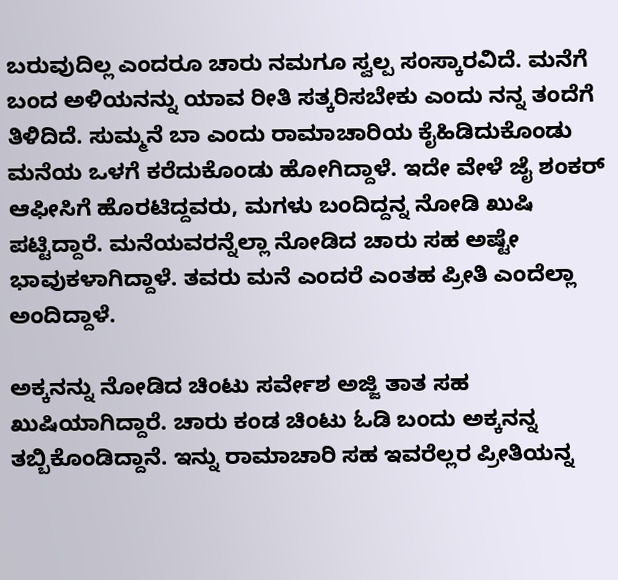ಬರುವುದಿಲ್ಲ ಎಂದರೂ ಚಾರು ನಮಗೂ ಸ್ವಲ್ಪ ಸಂಸ್ಕಾರವಿದೆ. ಮನೆಗೆ ಬಂದ ಅಳಿಯನನ್ನು ಯಾವ ರೀತಿ ಸತ್ಕರಿಸಬೇಕು ಎಂದು ನನ್ನ ತಂದೆಗೆ ತಿಳಿದಿದೆ. ಸುಮ್ಮನೆ ಬಾ ಎಂದು ರಾಮಾಚಾರಿಯ ಕೈಹಿಡಿದುಕೊಂಡು ಮನೆಯ ಒಳಗೆ ಕರೆದುಕೊಂಡು ಹೋಗಿದ್ದಾಳೆ. ಇದೇ ವೇಳೆ ಜೈ ಶಂಕರ್ ಆಫೀಸಿಗೆ ಹೊರಟಿದ್ದವರು, ಮಗಳು ಬಂದಿದ್ದನ್ನ ನೋಡಿ ಖುಷಿ ಪಟ್ಟಿದ್ದಾರೆ. ಮನೆಯವರನ್ನೆಲ್ಲಾ ನೋಡಿದ ಚಾರು ಸಹ ಅಷ್ಟೇ ಭಾವುಕಳಾಗಿದ್ದಾಳೆ. ತವರು ಮನೆ ಎಂದರೆ ಎಂತಹ ಪ್ರೀತಿ ಎಂದೆಲ್ಲಾ ಅಂದಿದ್ದಾಳೆ.

ಅಕ್ಕನನ್ನು ನೋಡಿದ ಚಿಂಟು ಸರ್ವೇಶ ಅಜ್ಜಿ ತಾತ ಸಹ ಖುಷಿಯಾಗಿದ್ದಾರೆ. ಚಾರು ಕಂಡ ಚಿಂಟು ಓಡಿ ಬಂದು ಅಕ್ಕನನ್ನ ತಬ್ಬಿಕೊಂಡಿದ್ದಾನೆ. ಇನ್ನು ರಾಮಾಚಾರಿ ಸಹ ಇವರೆಲ್ಲರ ಪ್ರೀತಿಯನ್ನ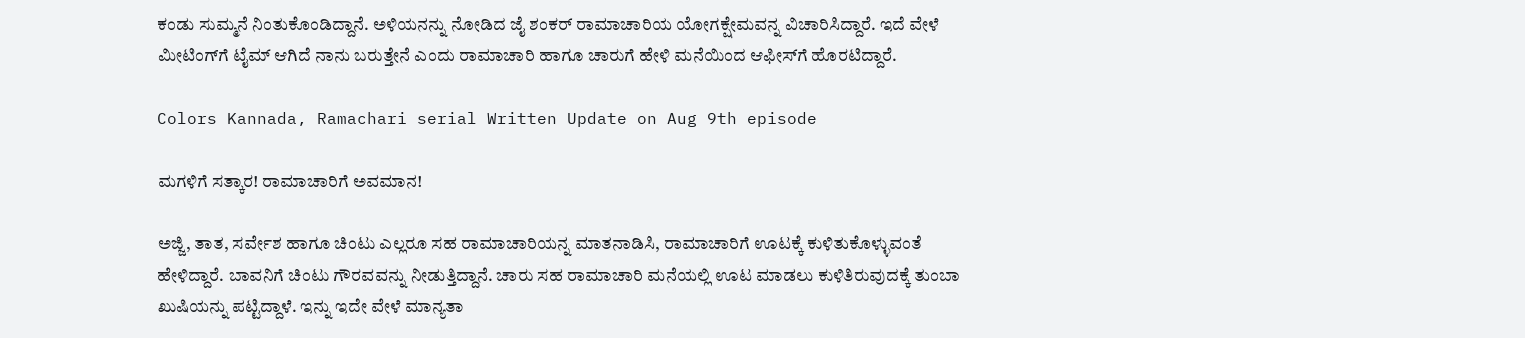ಕಂಡು ಸುಮ್ಮನೆ ನಿಂತುಕೊಂಡಿದ್ದಾನೆ. ಅಳಿಯನನ್ನು ನೋಡಿದ ಜೈ ಶಂಕರ್ ರಾಮಾಚಾರಿಯ ಯೋಗಕ್ಷೇಮವನ್ನ ವಿಚಾರಿಸಿದ್ದಾರೆ. ಇದೆ ವೇಳೆ ಮೀಟಿಂಗ್‌ಗೆ ಟೈಮ್ ಆಗಿದೆ ನಾನು ಬರುತ್ತೇನೆ ಎಂದು ರಾಮಾಚಾರಿ ಹಾಗೂ ಚಾರುಗೆ ಹೇಳಿ ಮನೆಯಿಂದ ಆಫೀಸ್‌ಗೆ ಹೊರಟಿದ್ದಾರೆ.

Colors Kannada, Ramachari serial Written Update on Aug 9th episode

ಮಗಳಿಗೆ ಸತ್ಕಾರ! ರಾಮಾಚಾರಿಗೆ ಅವಮಾನ!

ಅಜ್ಜಿ, ತಾತ, ಸರ್ವೇಶ ಹಾಗೂ ಚಿಂಟು ಎಲ್ಲರೂ ಸಹ ರಾಮಾಚಾರಿಯನ್ನ ಮಾತನಾಡಿಸಿ, ರಾಮಾಚಾರಿಗೆ ಊಟಕ್ಕೆ ಕುಳಿತುಕೊಳ್ಳುವಂತೆ ಹೇಳಿದ್ದಾರೆ. ಬಾವನಿಗೆ ಚಿಂಟು ಗೌರವವನ್ನು ನೀಡುತ್ತಿದ್ದಾನೆ. ಚಾರು ಸಹ ರಾಮಾಚಾರಿ ಮನೆಯಲ್ಲಿ ಊಟ ಮಾಡಲು ಕುಳಿತಿರುವುದಕ್ಕೆ ತುಂಬಾ ಖುಷಿಯನ್ನು ಪಟ್ಟಿದ್ದಾಳೆ. ಇನ್ನು ಇದೇ ವೇಳೆ ಮಾನ್ಯತಾ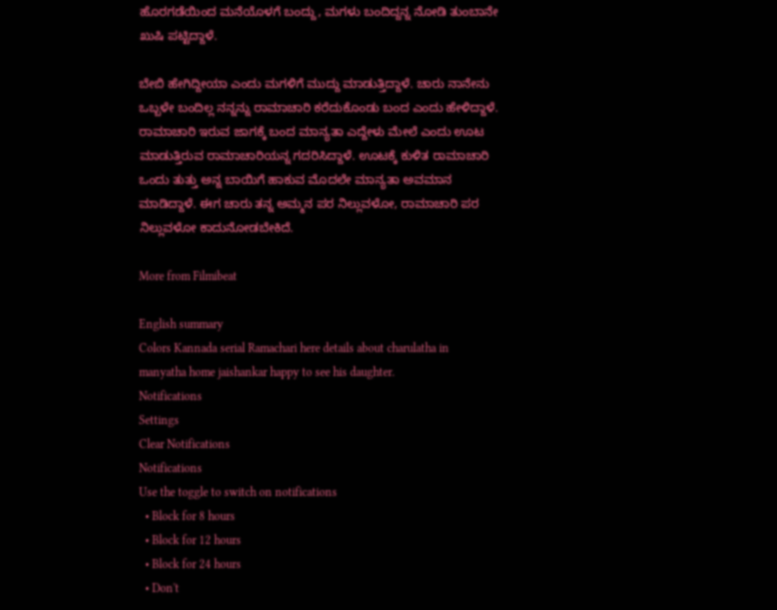ಹೊರಗಡೆಯಿಂದ ಮನೆಯೊಳಗೆ ಬಂದ್ದು, ಮಗಳು ಬಂದಿದ್ದನ್ನ ನೋಡಿ ತುಂಬಾನೇ ಖುಷಿ ಪಟ್ಟಿದ್ದಾಳೆ.

ಬೇಬಿ ಹೇಗಿದ್ದೀಯಾ ಎಂದು ಮಗಳಿಗೆ ಮುದ್ದು ಮಾಡುತ್ತಿದ್ದಾಳೆ. ಚಾರು ನಾನೇನು ಒಬ್ಬಳೇ ಬಂದಿಲ್ಲ ನನ್ನನ್ನು ರಾಮಾಚಾರಿ ಕರೆದುಕೊಂಡು ಬಂದ ಎಂದು ಹೇಳಿದ್ದಾಳೆ. ರಾಮಾಚಾರಿ ಇರುವ ಜಾಗಕ್ಕೆ ಬಂದ ಮಾನ್ಯತಾ ಎದ್ದೇಳು ಮೇಲೆ ಎಂದು ಊಟ ಮಾಡುತ್ತಿರುವ ರಾಮಾಚಾರಿಯನ್ನ ಗದರಿಸಿದ್ದಾಳೆ. ಊಟಕ್ಕೆ ಕುಳಿತ ರಾಮಾಚಾರಿ ಒಂದು ತುತ್ತು ಅನ್ನ ಬಾಯಿಗೆ ಹಾಕುವ ಮೊದಲೇ ಮಾನ್ಯತಾ ಅವಮಾನ ಮಾಡಿದ್ದಾಳೆ. ಈಗ ಚಾರು ತನ್ನ ಅಮ್ಮನ ಪರ ನಿಲ್ಲುವಳೋ, ರಾಮಾಚಾರಿ ಪರ ನಿಲ್ಲುವಳೋ ಕಾದುನೋಡಬೇಕಿದೆ.

More from Filmibeat

English summary
Colors Kannada serial Ramachari here details about charulatha in manyatha home jaishankar happy to see his daughter.
Notifications
Settings
Clear Notifications
Notifications
Use the toggle to switch on notifications
  • Block for 8 hours
  • Block for 12 hours
  • Block for 24 hours
  • Don't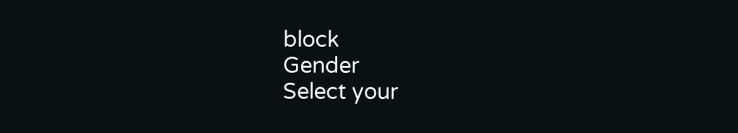block
Gender
Select your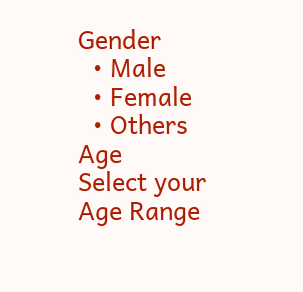Gender
  • Male
  • Female
  • Others
Age
Select your Age Range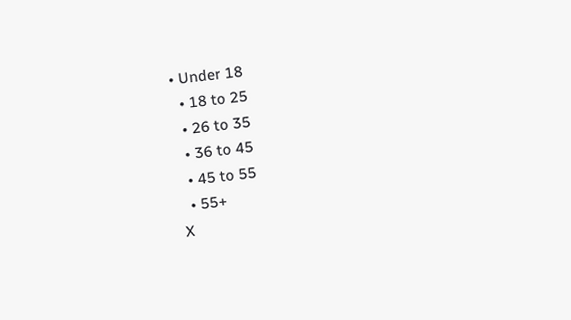• Under 18
  • 18 to 25
  • 26 to 35
  • 36 to 45
  • 45 to 55
  • 55+
X